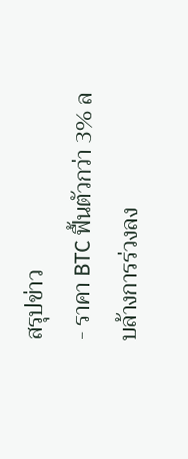สรุปข่าว
- ราคา BTC ฟื้นตัวกว่า 3% ลบล้างการร่วงลง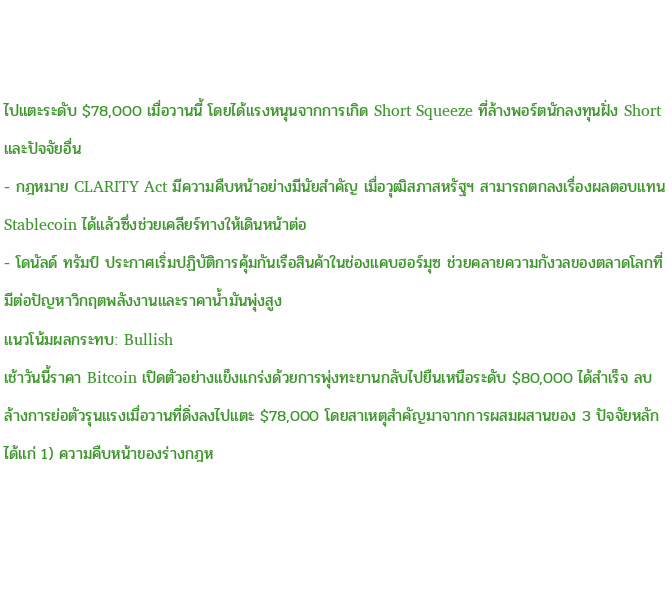ไปแตะระดับ $78,000 เมื่อวานนี้ โดยได้แรงหนุนจากการเกิด Short Squeeze ที่ล้างพอร์ตนักลงทุนฝั่ง Short และปัจจัยอื่น
- กฎหมาย CLARITY Act มีความคืบหน้าอย่างมีนัยสำคัญ เมื่อวุฒิสภาสหรัฐฯ สามารถตกลงเรื่องผลตอบแทน Stablecoin ได้แล้วซึ่งช่วยเคลียร์ทางให้เดินหน้าต่อ
- โดนัลด์ ทรัมป์ ประกาศเริ่มปฏิบัติการคุ้มกันเรือสินค้าในช่องแคบฮอร์มุซ ช่วยคลายความกังวลของตลาดโลกที่มีต่อปัญหาวิกฤตพลังงานและราคาน้ำมันพุ่งสูง
แนวโน้มผลกระทบ: Bullish
เช้าวันนี้ราคา Bitcoin เปิดตัวอย่างแข็งแกร่งด้วยการพุ่งทะยานกลับไปยืนเหนือระดับ $80,000 ได้สำเร็จ ลบล้างการย่อตัวรุนแรงเมื่อวานที่ดิ่งลงไปแตะ $78,000 โดยสาเหตุสำคัญมาจากการผสมผสานของ 3 ปัจจัยหลัก ได้แก่ 1) ความคืบหน้าของร่างกฎห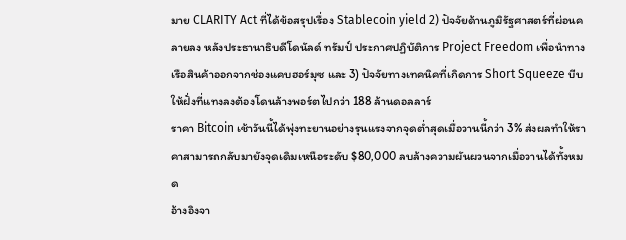มาย CLARITY Act ที่ได้ข้อสรุปเรื่อง Stablecoin yield 2) ปัจจัยด้านภูมิรัฐศาสตร์ที่ผ่อนคลายลง หลังประธานาธิบดีโดนัลด์ ทรัมป์ ประกาศปฏิบัติการ Project Freedom เพื่อนำทางเรือสินค้าออกจากช่องแคบฮอร์มุซ และ 3) ปัจจัยทางเทคนิคที่เกิดการ Short Squeeze บีบให้ฝั่งที่แทงลงต้องโดนล้างพอร์ตไปกว่า 188 ล้านดอลลาร์
ราคา Bitcoin เช้าวันนี้ได้พุ่งทะยานอย่างรุนแรงจากจุดต่ำสุดเมื่อวานนี้กว่า 3% ส่งผลทำให้ราคาสามารถกลับมายังจุดเดิมเหนือระดับ $80,000 ลบล้างความผันผวนจากเมื่อวานได้ทั้งหมด
อ้างอิงจา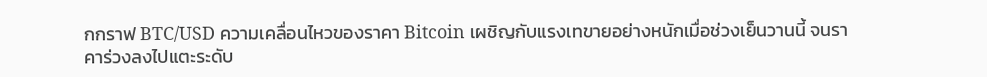กกราฟ BTC/USD ความเคลื่อนไหวของราคา Bitcoin เผชิญกับแรงเทขายอย่างหนักเมื่อช่วงเย็นวานนี้ จนราคาร่วงลงไปแตะระดับ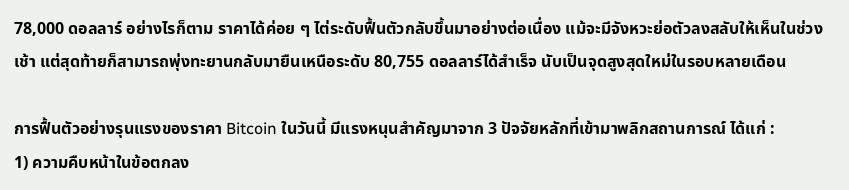78,000 ดอลลาร์ อย่างไรก็ตาม ราคาได้ค่อย ๆ ไต่ระดับฟื้นตัวกลับขึ้นมาอย่างต่อเนื่อง แม้จะมีจังหวะย่อตัวลงสลับให้เห็นในช่วงเช้า แต่สุดท้ายก็สามารถพุ่งทะยานกลับมายืนเหนือระดับ 80,755 ดอลลาร์ได้สำเร็จ นับเป็นจุดสูงสุดใหม่ในรอบหลายเดือน

การฟื้นตัวอย่างรุนแรงของราคา Bitcoin ในวันนี้ มีแรงหนุนสำคัญมาจาก 3 ปัจจัยหลักที่เข้ามาพลิกสถานการณ์ ได้แก่ :
1) ความคืบหน้าในข้อตกลง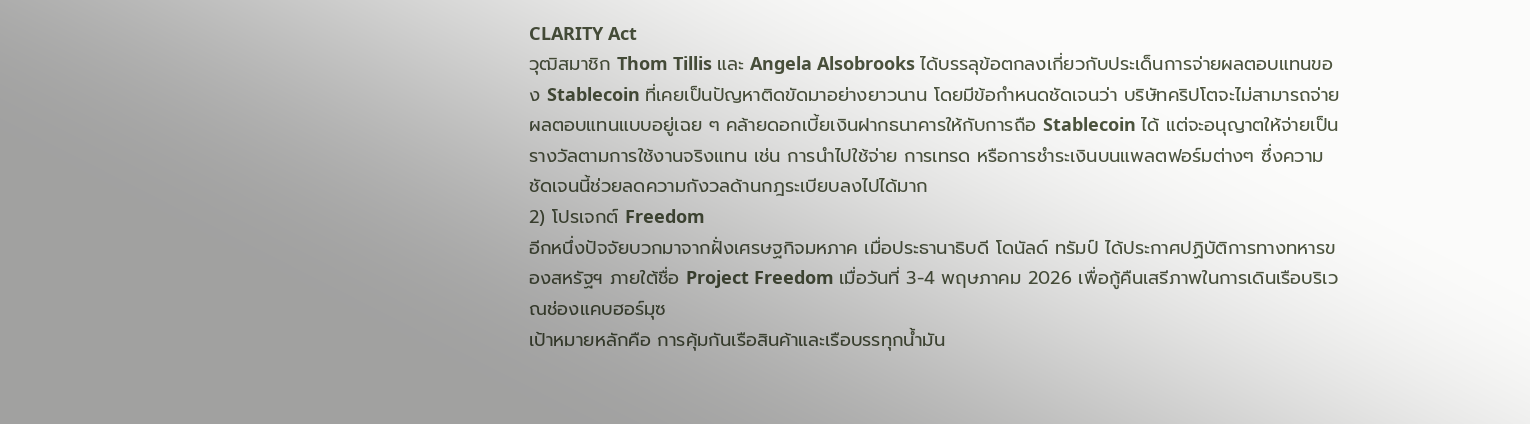CLARITY Act
วุฒิสมาชิก Thom Tillis และ Angela Alsobrooks ได้บรรลุข้อตกลงเกี่ยวกับประเด็นการจ่ายผลตอบแทนของ Stablecoin ที่เคยเป็นปัญหาติดขัดมาอย่างยาวนาน โดยมีข้อกำหนดชัดเจนว่า บริษัทคริปโตจะไม่สามารถจ่ายผลตอบแทนแบบอยู่เฉย ๆ คล้ายดอกเบี้ยเงินฝากธนาคารให้กับการถือ Stablecoin ได้ แต่จะอนุญาตให้จ่ายเป็นรางวัลตามการใช้งานจริงแทน เช่น การนำไปใช้จ่าย การเทรด หรือการชำระเงินบนแพลตฟอร์มต่างๆ ซึ่งความชัดเจนนี้ช่วยลดความกังวลด้านกฎระเบียบลงไปได้มาก
2) โปรเจกต์ Freedom
อีกหนึ่งปัจจัยบวกมาจากฝั่งเศรษฐกิจมหภาค เมื่อประธานาธิบดี โดนัลด์ ทรัมป์ ได้ประกาศปฏิบัติการทางทหารของสหรัฐฯ ภายใต้ชื่อ Project Freedom เมื่อวันที่ 3-4 พฤษภาคม 2026 เพื่อกู้คืนเสรีภาพในการเดินเรือบริเวณช่องแคบฮอร์มุซ
เป้าหมายหลักคือ การคุ้มกันเรือสินค้าและเรือบรรทุกน้ำมัน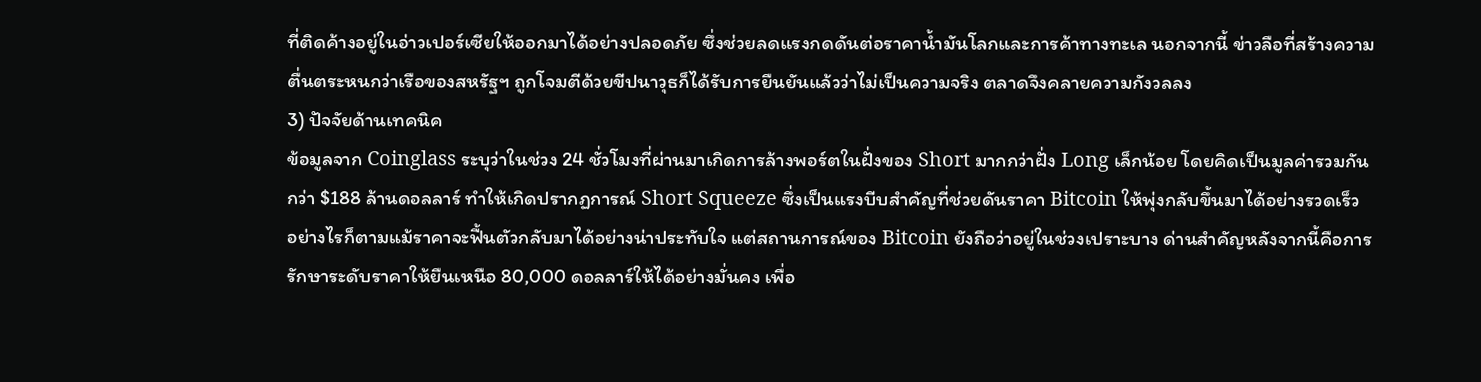ที่ติดค้างอยู่ในอ่าวเปอร์เซียให้ออกมาได้อย่างปลอดภัย ซึ่งช่วยลดแรงกดดันต่อราคาน้ำมันโลกและการค้าทางทะเล นอกจากนี้ ข่าวลือที่สร้างความตื่นตระหนกว่าเรือของสหรัฐฯ ถูกโจมตีด้วยขีปนาวุธก็ได้รับการยืนยันแล้วว่าไม่เป็นความจริง ตลาดจึงคลายความกังวลลง
3) ปัจจัยด้านเทคนิค
ข้อมูลจาก Coinglass ระบุว่าในช่วง 24 ชั่วโมงที่ผ่านมาเกิดการล้างพอร์ตในฝั่งของ Short มากกว่าฝั่ง Long เล็กน้อย โดยคิดเป็นมูลค่ารวมกันกว่า $188 ล้านดอลลาร์ ทำให้เกิดปรากฏการณ์ Short Squeeze ซึ่งเป็นแรงบีบสำคัญที่ช่วยดันราคา Bitcoin ให้พุ่งกลับขึ้นมาได้อย่างรวดเร็ว
อย่างไรก็ตามแม้ราคาจะฟื้นตัวกลับมาได้อย่างน่าประทับใจ แต่สถานการณ์ของ Bitcoin ยังถือว่าอยู่ในช่วงเปราะบาง ด่านสำคัญหลังจากนี้คือการรักษาระดับราคาให้ยืนเหนือ 80,000 ดอลลาร์ให้ได้อย่างมั่นคง เพื่อ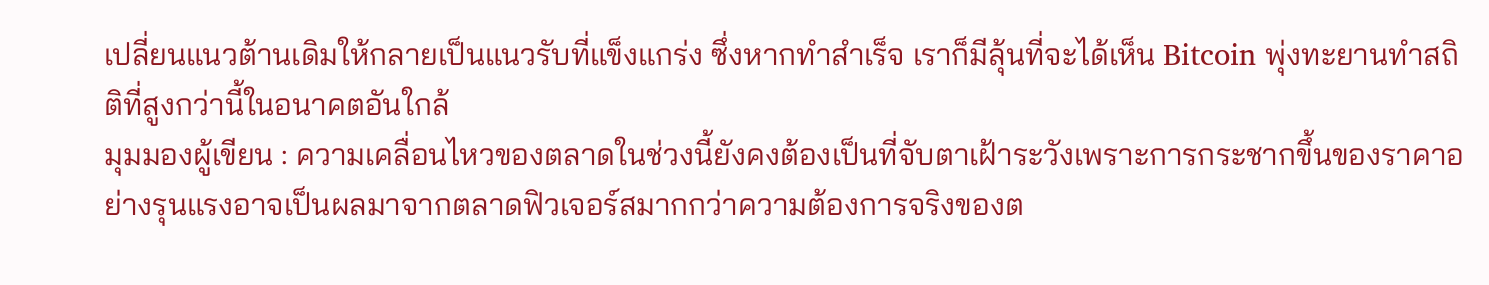เปลี่ยนแนวต้านเดิมให้กลายเป็นแนวรับที่แข็งแกร่ง ซึ่งหากทำสำเร็จ เราก็มีลุ้นที่จะได้เห็น Bitcoin พุ่งทะยานทำสถิติที่สูงกว่านี้ในอนาคตอันใกล้
มุมมองผู้เขียน : ความเคลื่อนไหวของตลาดในช่วงนี้ยังคงต้องเป็นที่จับตาเฝ้าระวังเพราะการกระชากขึ้นของราคาอย่างรุนแรงอาจเป็นผลมาจากตลาดฟิวเจอร์สมากกว่าความต้องการจริงของต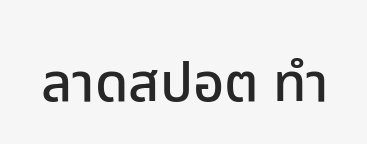ลาดสปอต ทำ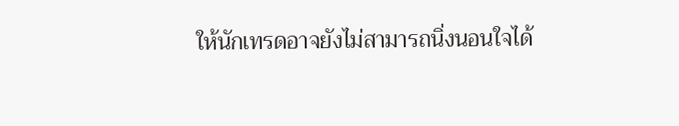ให้นักเทรดอาจยังไม่สามารถนิ่งนอนใจได้